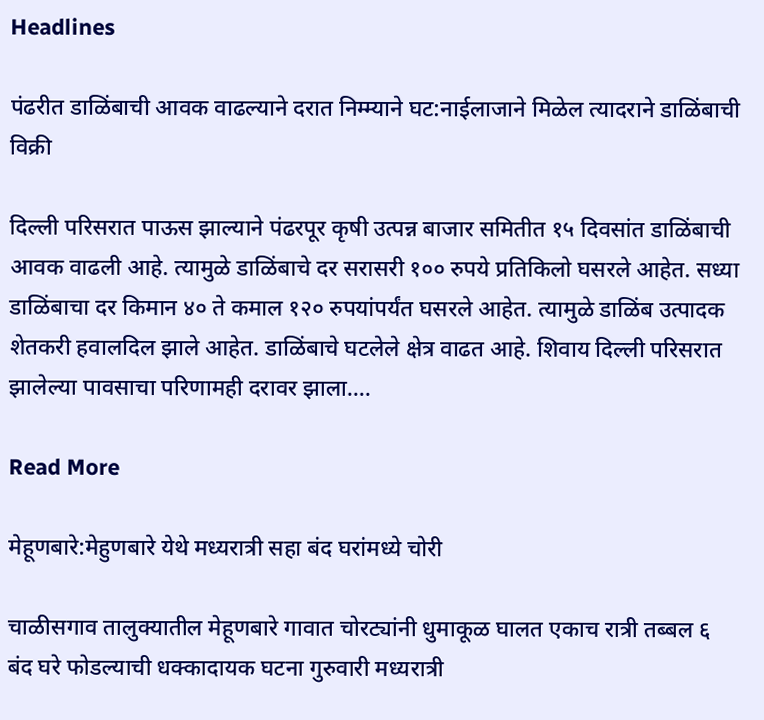Headlines

पंढरीत डाळिंबाची आवक वाढल्याने दरात निम्म्याने घट:नाईलाजाने मिळेल त्यादराने डाळिंबाची विक्री

दिल्ली परिसरात पाऊस झाल्याने पंढरपूर कृषी उत्पन्न बाजार समितीत १५ दिवसांत डाळिंबाची आवक वाढली आहे. त्यामुळे डाळिंबाचे दर सरासरी १०० रुपये प्रतिकिलो घसरले आहेत. सध्या डाळिंबाचा दर किमान ४० ते कमाल १२० रुपयांपर्यंत घसरले आहेत. त्यामुळे डाळिंब उत्पादक शेतकरी हवालदिल झाले आहेत. डाळिंबाचे घटलेले क्षेत्र वाढत आहे. शिवाय दिल्ली परिसरात झालेल्या पावसाचा परिणामही दरावर झाला….

Read More

मेहूणबारे:मेहुणबारे येथे मध्यरात्री सहा बंद घरांमध्ये चोरी

चाळीसगाव तालुक्यातील मेहूणबारे गावात चोरट्यांनी धुमाकूळ घालत एकाच रात्री तब्बल ६ बंद घरे फोडल्याची धक्कादायक घटना गुरुवारी मध्यरात्री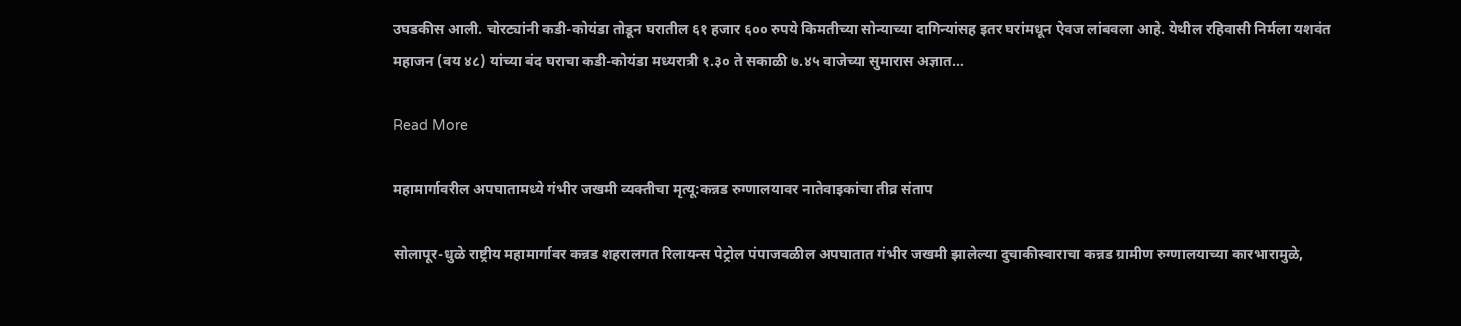उघडकीस आली. चोरट्यांनी कडी-कोयंडा तोडून घरातील ६१ हजार ६०० रुपये किमतीच्या सोन्याच्या दागिन्यांसह इतर घरांमधून ऐवज लांबवला आहे. येथील रहिवासी निर्मला यशवंत महाजन (वय ४८) यांच्या बंद घराचा कडी-कोयंडा मध्यरात्री १.३० ते सकाळी ७.४५ वाजेच्या सुमारास अज्ञात…

Read More

महामार्गावरील अपघातामध्ये गंभीर जखमी व्यक्तीचा मृत्यू:कन्नड रुग्णालयावर नातेवाइकांचा तीव्र संताप

सोलापूर-धुळे राष्ट्रीय महामार्गावर कन्नड शहरालगत रिलायन्स पेट्रोल पंपाजवळील अपघातात गंभीर जखमी झालेल्या दुचाकीस्वाराचा कन्नड ग्रामीण रुग्णालयाच्या कारभारामुळे,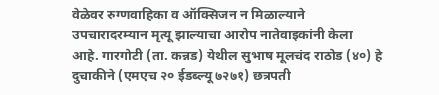वेळेवर रुग्णवाहिका व ऑक्सिजन न मिळाल्याने उपचारादरम्यान मृत्यू झाल्याचा आरोप नातेवाइकांनी केला आहे. गारगोटी (ता. कन्नड) येथील सुभाष मूलचंद राठोड (४०) हे दुचाकीने (एमएच २० ईडब्ल्यू ७२७१) छत्रपती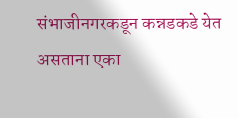संभाजीनगरकडून कन्नडकडे येत असताना एका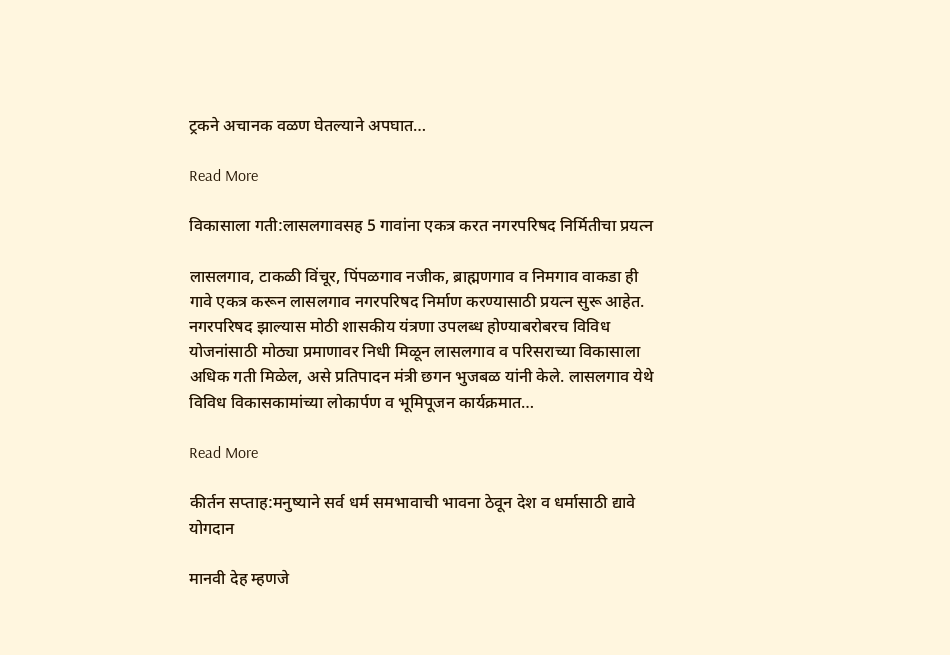ट्रकने अचानक वळण घेतल्याने अपघात…

Read More

विकासाला गती:लासलगावसह 5 गावांना एकत्र करत नगरपरिषद निर्मितीचा प्रयत्न

लासलगाव, टाकळी विंचूर, पिंपळगाव नजीक, ब्राह्मणगाव व निमगाव वाकडा ही गावे एकत्र करून लासलगाव नगरपरिषद निर्माण करण्यासाठी प्रयत्न सुरू आहेत. नगरपरिषद झाल्यास मोठी शासकीय यंत्रणा उपलब्ध होण्याबरोबरच विविध योजनांसाठी मोठ्या प्रमाणावर निधी मिळून लासलगाव व परिसराच्या विकासाला अधिक गती मिळेल, असे प्रतिपादन मंत्री छगन भुजबळ यांनी केले. लासलगाव येथे विविध विकासकामांच्या लोकार्पण व भूमिपूजन कार्यक्रमात…

Read More

कीर्तन सप्ताह:मनुष्याने सर्व धर्म समभावाची भावना ठेवून देश व धर्मासाठी द्यावे योगदान

मानवी देह म्हणजे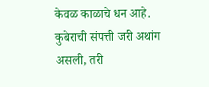केवळ काळाचे धन आहे. कुबेराची संपत्ती जरी अथांग असली, तरी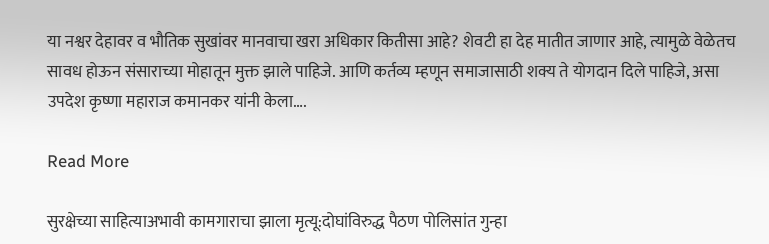या नश्वर देहावर व भौतिक सुखांवर मानवाचा खरा अधिकार कितीसा आहे? शेवटी हा देह मातीत जाणार आहे, त्यामुळे वेळेतच सावध होऊन संसाराच्या मोहातून मुक्त झाले पाहिजे. आणि कर्तव्य म्हणून समाजासाठी शक्य ते योगदान दिले पाहिजे, असा उपदेश कृष्णा महाराज कमानकर यांनी केला….

Read More

सुरक्षेच्या साहित्याअभावी कामगाराचा झाला मृत्यू:दोघांविरुद्ध पैठण पोलिसांत गुन्हा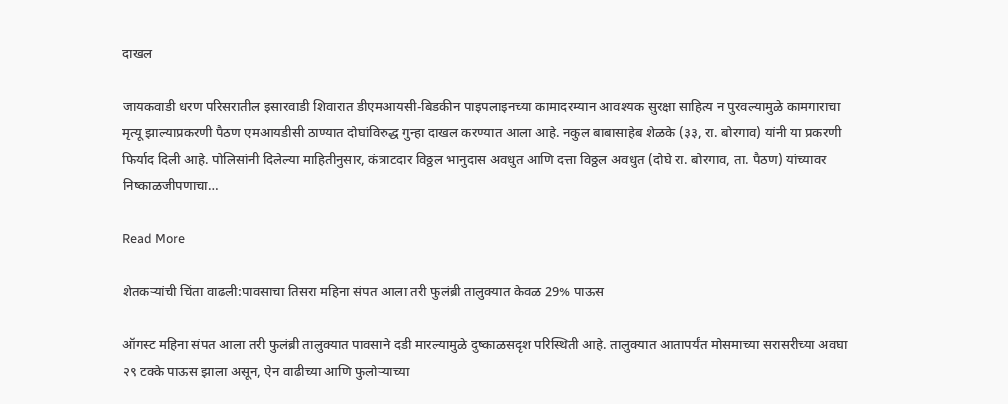दाखल

जायकवाडी धरण परिसरातील इसारवाडी शिवारात डीएमआयसी-बिडकीन पाइपलाइनच्या कामादरम्यान आवश्यक सुरक्षा साहित्य न पुरवल्यामुळे कामगाराचा मृत्यू झाल्याप्रकरणी पैठण एमआयडीसी ठाण्यात दोघांविरुद्ध गुन्हा दाखल करण्यात आला आहे. नकुल बाबासाहेब शेळके (३३, रा. बोरगाव) यांनी या प्रकरणी फिर्याद दिली आहे. पोलिसांनी दिलेल्या माहितीनुसार, कंत्राटदार विठ्ठल भानुदास अवधुत आणि दत्ता विठ्ठल अवधुत (दोघे रा. बोरगाव, ता. पैठण) यांच्यावर निष्काळजीपणाचा…

Read More

शेतकऱ्यांची चिंता वाढली:पावसाचा तिसरा महिना संपत आला तरी फुलंब्री तालुक्यात केवळ 29% पाऊस

ऑगस्ट महिना संपत आला तरी फुलंब्री तालुक्यात पावसाने दडी मारल्यामुळे दुष्काळसदृश परिस्थिती आहे. तालुक्यात आतापर्यंत मोसमाच्या सरासरीच्या अवघा २९ टक्के पाऊस झाला असून, ऐन वाढीच्या आणि फुलोऱ्याच्या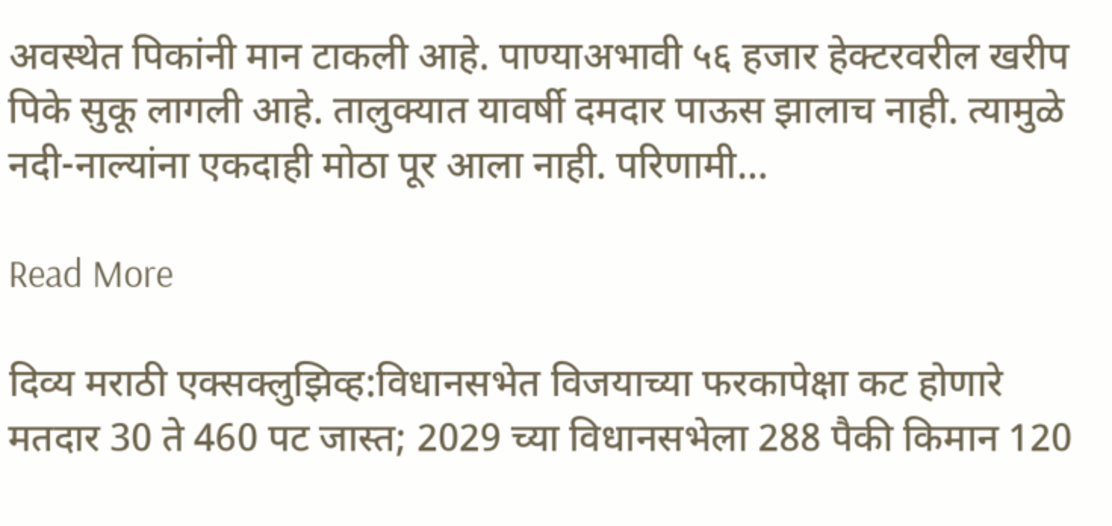अवस्थेत पिकांनी मान टाकली आहे. पाण्याअभावी ५६ हजार हेक्टरवरील खरीप पिके सुकू लागली आहे. तालुक्यात यावर्षी दमदार पाऊस झालाच नाही. त्यामुळे नदी-नाल्यांना एकदाही मोठा पूर आला नाही. परिणामी…

Read More

दिव्य मराठी एक्सक्लुझिव्ह:विधानसभेत विजयाच्या फरकापेक्षा कट होणारे मतदार 30 ते 460 पट जास्त; 2029 च्या विधानसभेला 288 पैकी किमान 120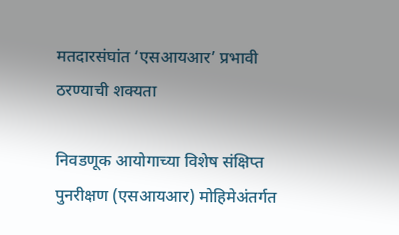मतदारसंघांत ‘एसआयआर’ प्रभावी ठरण्याची शक्यता

निवडणूक आयोगाच्या विशेष संक्षिप्त पुनरीक्षण (एसआयआर) मोहिमेअंतर्गत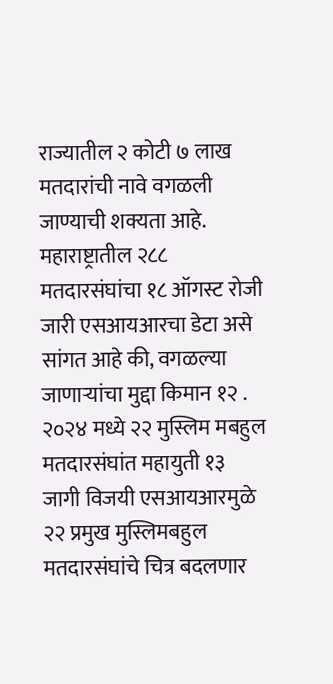राज्यातील २ कोटी ७ लाख मतदारांची नावे वगळली जाण्याची शक्यता आहे. महाराष्ट्रातील २८८ मतदारसंघांचा १८ ऑगस्ट रोजी जारी एसआयआरचा डेटा असे सांगत आहे की, वगळल्या जाणाऱ्यांचा मुद्दा किमान १२ . २०२४ मध्ये २२ मुस्लिम मबहुल मतदारसंघांत महायुती १३ जागी विजयी एसआयआरमुळे २२ प्रमुख मुस्लिमबहुल मतदारसंघांचे चित्र बदलणार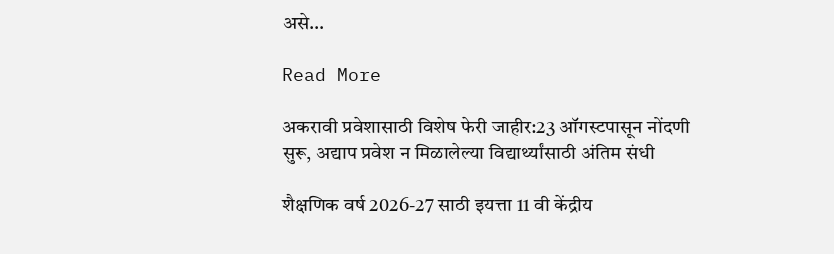असे…

Read More

अकरावी प्रवेशासाठी विशेष फेरी जाहीर:23 ऑगस्टपासून नोंदणी सुरू, अद्याप प्रवेश न मिळालेल्या विद्यार्थ्यांसाठी अंतिम संधी

शैक्षणिक वर्ष 2026-27 साठी इयत्ता 11 वी केंद्रीय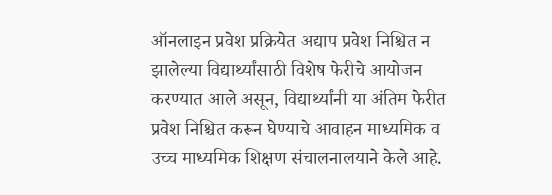ऑनलाइन प्रवेश प्रक्रियेत अद्याप प्रवेश निश्चित न झालेल्या विद्यार्थ्यांसाठी विशेष फेरीचे आयोजन करण्यात आले असून, विद्यार्थ्यांनी या अंतिम फेरीत प्रवेश निश्चित करून घेण्याचे आवाहन माध्यमिक व उच्च माध्यमिक शिक्षण संचालनालयाने केले आहे.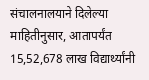संचालनालयाने दिलेल्या माहितीनुसार, आतापर्यंत 15,52,678 लाख विद्यार्थ्यांनी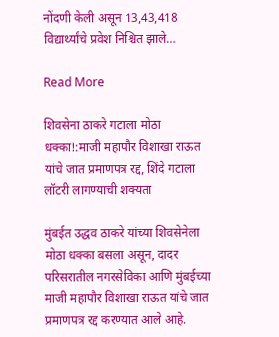नोंदणी केली असून 13,43,418 विद्यार्थ्यांचे प्रवेश निश्चित झाले…

Read More

शिवसेना ठाकरे गटाला मोठा धक्का!:माजी महापौर विशाखा राऊत यांचे जात प्रमाणपत्र रद्द, शिंदे गटाला लॉटरी लागण्याची शक्यता

मुंबईत उद्धव ठाकरे यांच्या शिवसेनेला मोठा धक्का बसला असून, दादर परिसरातील नगरसेविका आणि मुंबईच्या माजी महापौर विशाखा राऊत यांचे जात प्रमाणपत्र रद्द करण्यात आले आहे.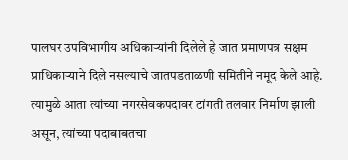पालघर उपविभागीय अधिकाऱ्यांनी दिलेले हे जात प्रमाणपत्र सक्षम प्राधिकाऱ्याने दिले नसल्याचे जातपडताळणी समितीने नमूद केले आहे. त्यामुळे आता त्यांच्या नगरसेवकपदावर टांगती तलवार निर्माण झाली असून, त्यांच्या पदाबाबतचा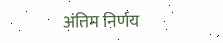अंतिम निर्णय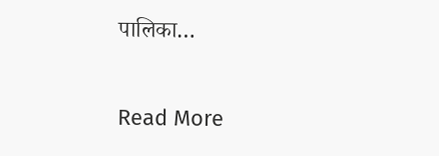पालिका…

Read More